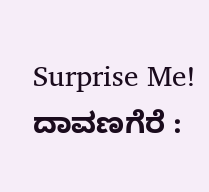Surprise Me!
ದಾವಣಗೆರೆ :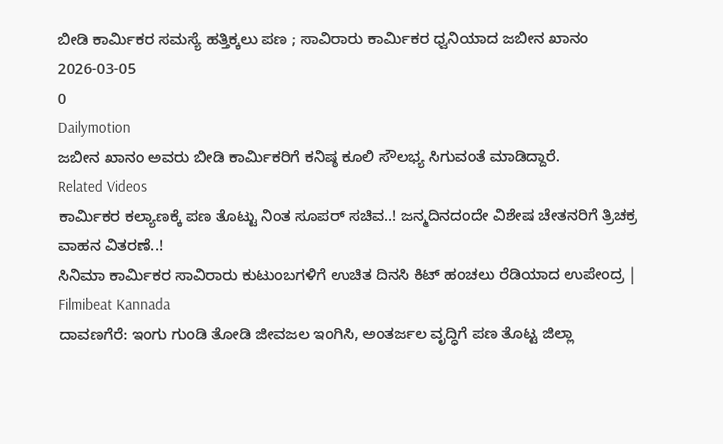ಬೀಡಿ ಕಾರ್ಮಿಕರ ಸಮಸ್ಯೆ ಹತ್ತಿಕ್ಕಲು ಪಣ ; ಸಾವಿರಾರು ಕಾರ್ಮಿಕರ ಧ್ವನಿಯಾದ ಜಬೀನ ಖಾನಂ
2026-03-05
0
Dailymotion
ಜಬೀನ ಖಾನಂ ಅವರು ಬೀಡಿ ಕಾರ್ಮಿಕರಿಗೆ ಕನಿಷ್ಠ ಕೂಲಿ ಸೌಲಭ್ಯ ಸಿಗುವಂತೆ ಮಾಡಿದ್ದಾರೆ.
Related Videos
ಕಾರ್ಮಿಕರ ಕಲ್ಯಾಣಕ್ಕೆ ಪಣ ತೊಟ್ಟು ನಿಂತ ಸೂಪರ್ ಸಚಿವ..! ಜನ್ಮದಿನದಂದೇ ವಿಶೇಷ ಚೇತನರಿಗೆ ತ್ರಿಚಕ್ರ ವಾಹನ ವಿತರಣೆ..!
ಸಿನಿಮಾ ಕಾರ್ಮಿಕರ ಸಾವಿರಾರು ಕುಟುಂಬಗಳಿಗೆ ಉಚಿತ ದಿನಸಿ ಕಿಟ್ ಹಂಚಲು ರೆಡಿಯಾದ ಉಪೇಂದ್ರ | Filmibeat Kannada
ದಾವಣಗೆರೆ: ಇಂಗು ಗುಂಡಿ ತೋಡಿ ಜೀವಜಲ ಇಂಗಿಸಿ, ಅಂತರ್ಜಲ ವೃದ್ಧಿಗೆ ಪಣ ತೊಟ್ಟ ಜಿಲ್ಲಾ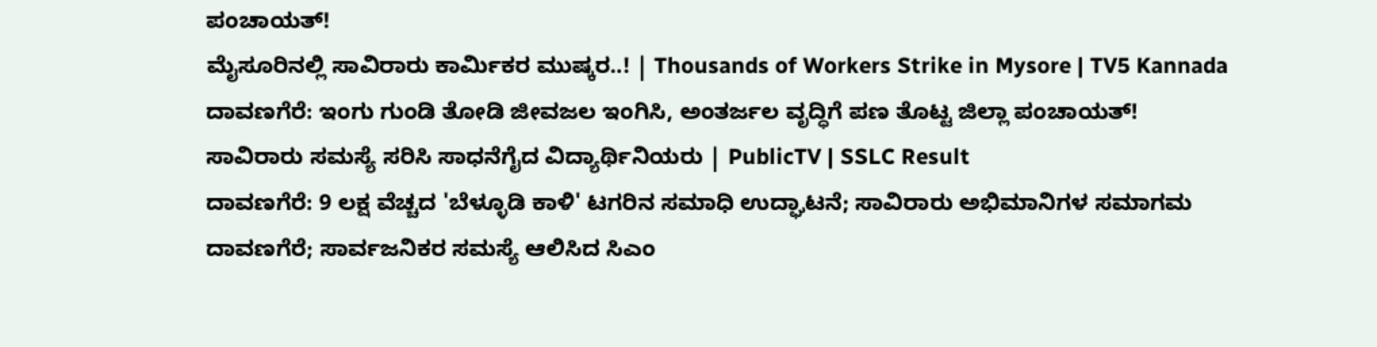ಪಂಚಾಯತ್!
ಮೈಸೂರಿನಲ್ಲಿ ಸಾವಿರಾರು ಕಾರ್ಮಿಕರ ಮುಷ್ಕರ..! | Thousands of Workers Strike in Mysore | TV5 Kannada
ದಾವಣಗೆರೆ: ಇಂಗು ಗುಂಡಿ ತೋಡಿ ಜೀವಜಲ ಇಂಗಿಸಿ, ಅಂತರ್ಜಲ ವೃದ್ಧಿಗೆ ಪಣ ತೊಟ್ಟ ಜಿಲ್ಲಾ ಪಂಚಾಯತ್!
ಸಾವಿರಾರು ಸಮಸ್ಯೆ ಸರಿಸಿ ಸಾಧನೆಗೈದ ವಿದ್ಯಾರ್ಥಿನಿಯರು | PublicTV | SSLC Result
ದಾವಣಗೆರೆ: 9 ಲಕ್ಷ ವೆಚ್ಚದ 'ಬೆಳ್ಳೂಡಿ ಕಾಳಿ' ಟಗರಿನ ಸಮಾಧಿ ಉದ್ಘಾಟನೆ; ಸಾವಿರಾರು ಅಭಿಮಾನಿಗಳ ಸಮಾಗಮ
ದಾವಣಗೆರೆ; ಸಾರ್ವಜನಿಕರ ಸಮಸ್ಯೆ ಆಲಿಸಿದ ಸಿಎಂ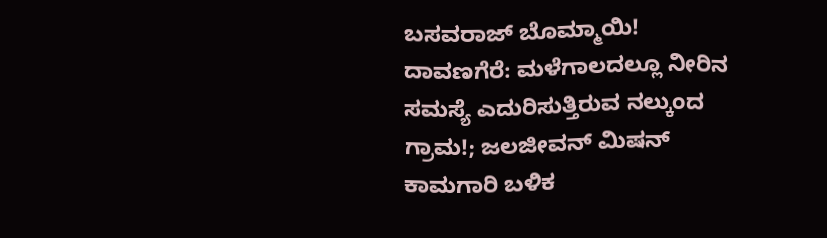ಬಸವರಾಜ್ ಬೊಮ್ಮಾಯಿ!
ದಾವಣಗೆರೆ: ಮಳೆಗಾಲದಲ್ಲೂ ನೀರಿನ ಸಮಸ್ಯೆ ಎದುರಿಸುತ್ತಿರುವ ನಲ್ಕುಂದ ಗ್ರಾಮ!; ಜಲಜೀವನ್ ಮಿಷನ್ ಕಾಮಗಾರಿ ಬಳಿಕ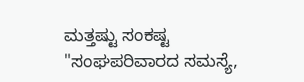ಮತ್ತಷ್ಟು ಸಂಕಷ್ಟ
"ಸಂಘಪರಿವಾರದ ಸಮಸ್ಯೆ,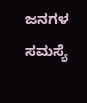ಜನಗಳ ಸಮಸ್ಯೆ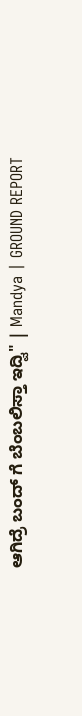ಆಗಿದ್ರೆ ಬಂದ್ ಗೆ ಬೆಂಬಲಿಸ್ತಾ ಇದ್ವಿ" | Mandya | GROUND REPORT